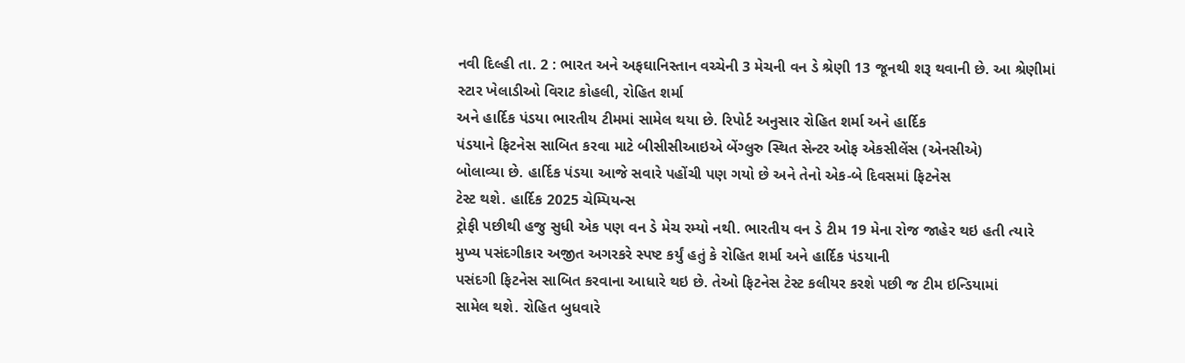નવી દિલ્હી તા. 2 : ભારત અને અફઘાનિસ્તાન વચ્ચેની 3 મેચની વન ડે શ્રેણી 13 જૂનથી શરૂ થવાની છે. આ શ્રેણીમાં
સ્ટાર ખેલાડીઓ વિરાટ કોહલી, રોહિત શર્મા
અને હાર્દિક પંડયા ભારતીય ટીમમાં સામેલ થયા છે. રિપોર્ટ અનુસાર રોહિત શર્મા અને હાર્દિક
પંડયાને ફિટનેસ સાબિત કરવા માટે બીસીસીઆઇએ બેંગ્લુરુ સ્થિત સેન્ટર ઓફ એકસીલેંસ (એનસીએ)
બોલાવ્યા છે. હાર્દિક પંડયા આજે સવારે પહોંચી પણ ગયો છે અને તેનો એક-બે દિવસમાં ફિટનેસ
ટેસ્ટ થશે. હાર્દિક 2025 ચેમ્પિયન્સ
ટ્રોફી પછીથી હજુ સુધી એક પણ વન ડે મેચ રમ્યો નથી. ભારતીય વન ડે ટીમ 19 મેના રોજ જાહેર થઇ હતી ત્યારે
મુખ્ય પસંદગીકાર અજીત અગરકરે સ્પષ્ટ કર્યું હતું કે રોહિત શર્મા અને હાર્દિક પંડયાની
પસંદગી ફિટનેસ સાબિત કરવાના આધારે થઇ છે. તેઓ ફિટનેસ ટેસ્ટ કલીયર કરશે પછી જ ટીમ ઇન્ડિયામાં
સામેલ થશે. રોહિત બુધવારે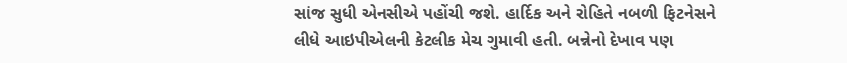સાંજ સુધી એનસીએ પહોંચી જશે. હાર્દિક અને રોહિતે નબળી ફિટનેસને
લીધે આઇપીએલની કેટલીક મેચ ગુમાવી હતી. બન્નેનો દેખાવ પણ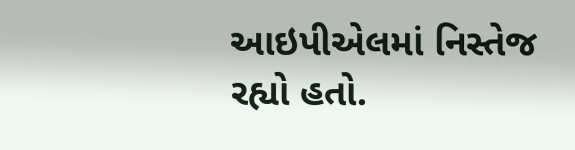આઇપીએલમાં નિસ્તેજ રહ્યો હતો.